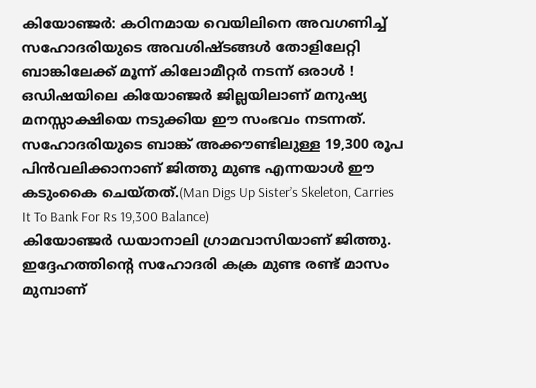കിയോഞ്ജർ: കഠിനമായ വെയിലിനെ അവഗണിച്ച് സഹോദരിയുടെ അവശിഷ്ടങ്ങൾ തോളിലേറ്റി ബാങ്കിലേക്ക് മൂന്ന് കിലോമീറ്റർ നടന്ന് ഒരാൾ ! ഒഡിഷയിലെ കിയോഞ്ജർ ജില്ലയിലാണ് മനുഷ്യ മനസ്സാക്ഷിയെ നടുക്കിയ ഈ സംഭവം നടന്നത്. സഹോദരിയുടെ ബാങ്ക് അക്കൗണ്ടിലുള്ള 19,300 രൂപ പിൻവലിക്കാനാണ് ജിത്തു മുണ്ട എന്നയാൾ ഈ കടുംകൈ ചെയ്തത്.(Man Digs Up Sister’s Skeleton, Carries It To Bank For Rs 19,300 Balance)
കിയോഞ്ജർ ഡയാനാലി ഗ്രാമവാസിയാണ് ജിത്തു. ഇദ്ദേഹത്തിന്റെ സഹോദരി കക്ര മുണ്ട രണ്ട് മാസം മുമ്പാണ്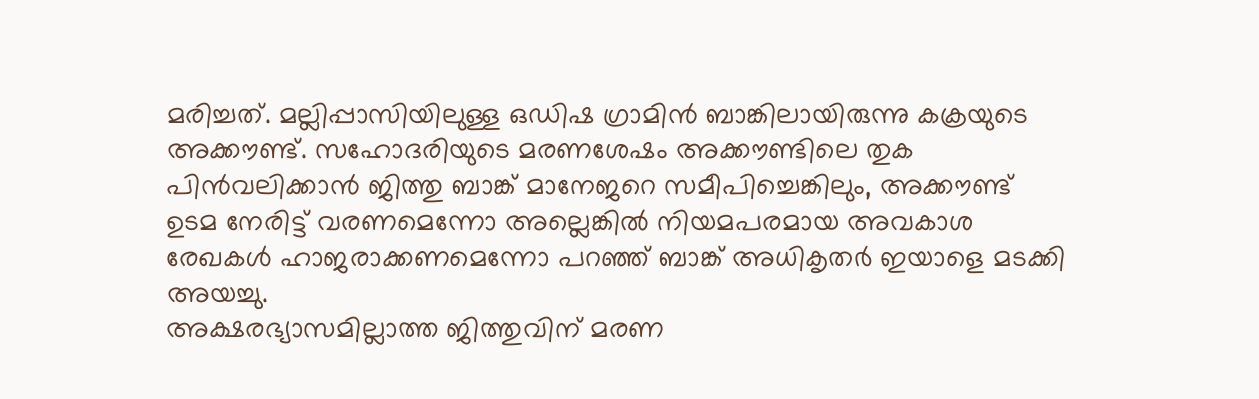മരിച്ചത്. മല്ലിപ്പാസിയിലുള്ള ഒഡിഷ ഗ്രാമിൻ ബാങ്കിലായിരുന്നു കക്രയുടെ അക്കൗണ്ട്. സഹോദരിയുടെ മരണശേഷം അക്കൗണ്ടിലെ തുക പിൻവലിക്കാൻ ജിത്തു ബാങ്ക് മാനേജറെ സമീപിച്ചെങ്കിലും, അക്കൗണ്ട് ഉടമ നേരിട്ട് വരണമെന്നോ അല്ലെങ്കിൽ നിയമപരമായ അവകാശ രേഖകൾ ഹാജരാക്കണമെന്നോ പറഞ്ഞ് ബാങ്ക് അധികൃതർ ഇയാളെ മടക്കി അയച്ചു.
അക്ഷരഭ്യാസമില്ലാത്ത ജിത്തുവിന് മരണ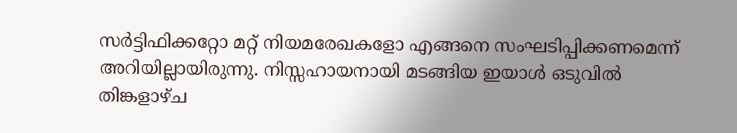സർട്ടിഫിക്കറ്റോ മറ്റ് നിയമരേഖകളോ എങ്ങനെ സംഘടിപ്പിക്കണമെന്ന് അറിയില്ലായിരുന്നു. നിസ്സഹായനായി മടങ്ങിയ ഇയാൾ ഒടുവിൽ തിങ്കളാഴ്ച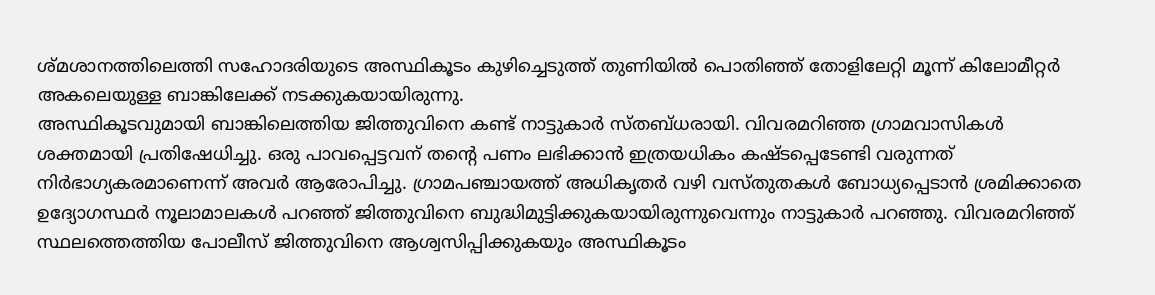ശ്മശാനത്തിലെത്തി സഹോദരിയുടെ അസ്ഥികൂടം കുഴിച്ചെടുത്ത് തുണിയിൽ പൊതിഞ്ഞ് തോളിലേറ്റി മൂന്ന് കിലോമീറ്റർ അകലെയുള്ള ബാങ്കിലേക്ക് നടക്കുകയായിരുന്നു.
അസ്ഥികൂടവുമായി ബാങ്കിലെത്തിയ ജിത്തുവിനെ കണ്ട് നാട്ടുകാർ സ്തബ്ധരായി. വിവരമറിഞ്ഞ ഗ്രാമവാസികൾ ശക്തമായി പ്രതിഷേധിച്ചു. ഒരു പാവപ്പെട്ടവന് തന്റെ പണം ലഭിക്കാൻ ഇത്രയധികം കഷ്ടപ്പെടേണ്ടി വരുന്നത് നിർഭാഗ്യകരമാണെന്ന് അവർ ആരോപിച്ചു. ഗ്രാമപഞ്ചായത്ത് അധികൃതർ വഴി വസ്തുതകൾ ബോധ്യപ്പെടാൻ ശ്രമിക്കാതെ ഉദ്യോഗസ്ഥർ നൂലാമാലകൾ പറഞ്ഞ് ജിത്തുവിനെ ബുദ്ധിമുട്ടിക്കുകയായിരുന്നുവെന്നും നാട്ടുകാർ പറഞ്ഞു. വിവരമറിഞ്ഞ് സ്ഥലത്തെത്തിയ പോലീസ് ജിത്തുവിനെ ആശ്വസിപ്പിക്കുകയും അസ്ഥികൂടം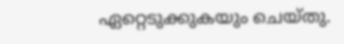ഏറ്റെടുക്കുകയും ചെയ്തു.